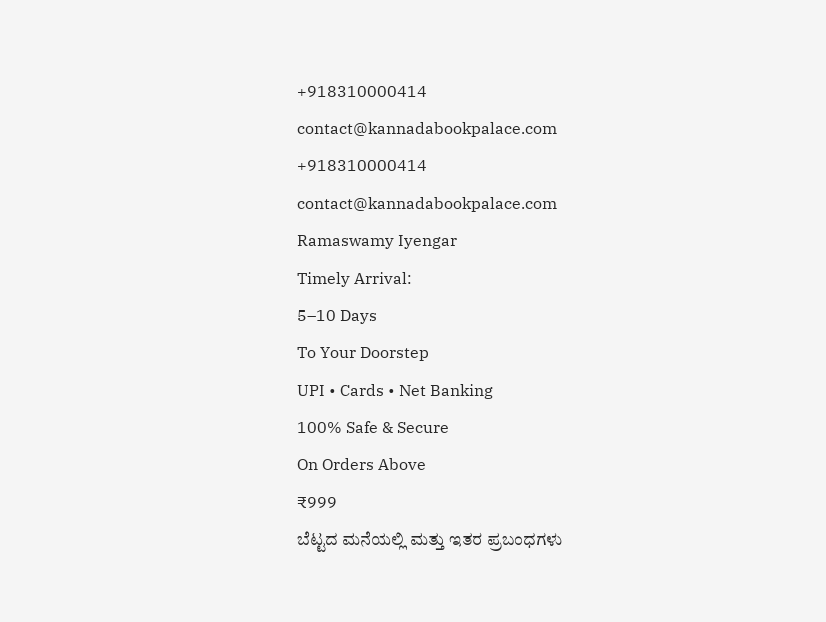+918310000414
contact@kannadabookpalace.com
+918310000414
contact@kannadabookpalace.com
Ramaswamy Iyengar
Timely Arrival:
5–10 Days
To Your Doorstep
UPI • Cards • Net Banking
100% Safe & Secure
On Orders Above
₹999
ಬೆಟ್ಟದ ಮನೆಯಲ್ಲಿ ಮತ್ತು ಇತರ ಪ್ರಬಂಧಗಳು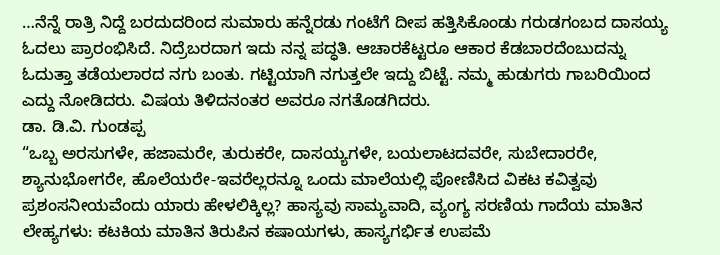…ನೆನ್ನೆ ರಾತ್ರಿ ನಿದ್ದೆ ಬರದುದರಿಂದ ಸುಮಾರು ಹನ್ನೆರಡು ಗಂಟೆಗೆ ದೀಪ ಹತ್ತಿಸಿಕೊಂಡು ಗರುಡಗಂಬದ ದಾಸಯ್ಯ ಓದಲು ಪ್ರಾರಂಭಿಸಿದೆ. ನಿದ್ರೆಬರದಾಗ ಇದು ನನ್ನ ಪದ್ಧತಿ. ಆಚಾರಕೆಟ್ಟರೂ ಆಕಾರ ಕೆಡಬಾರದೆಂಬುದನ್ನು ಓದುತ್ತಾ ತಡೆಯಲಾರದ ನಗು ಬಂತು. ಗಟ್ಟಿಯಾಗಿ ನಗುತ್ತಲೇ ಇದ್ದು ಬಿಟ್ಟೆ. ನಮ್ಮ ಹುಡುಗರು ಗಾಬರಿಯಿಂದ ಎದ್ದು ನೋಡಿದರು. ವಿಷಯ ತಿಳಿದನಂತರ ಅವರೂ ನಗತೊಡಗಿದರು.
ಡಾ. ಡಿ.ವಿ. ಗುಂಡಪ್ಪ
“ಒಬ್ಬ ಅರಸುಗಳೇ, ಹಜಾಮರೇ, ತುರುಕರೇ, ದಾಸಯ್ಯಗಳೇ, ಬಯಲಾಟದವರೇ, ಸುಬೇದಾರರೇ, ಶ್ಯಾನುಭೋಗರೇ, ಹೊಲೆಯರೇ-ಇವರೆಲ್ಲರನ್ನೂ ಒಂದು ಮಾಲೆಯಲ್ಲಿ ಪೋಣಿಸಿದ ವಿಕಟ ಕವಿತ್ವವು ಪ್ರಶಂಸನೀಯವೆಂದು ಯಾರು ಹೇಳಲಿಕ್ಕಿಲ್ಲ? ಹಾಸ್ಯವು ಸಾಮ್ಯವಾದಿ, ವ್ಯಂಗ್ಯ ಸರಣಿಯ ಗಾದೆಯ ಮಾತಿನ ಲೇಹ್ಯಗಳು: ಕಟಕಿಯ ಮಾತಿನ ತಿರುಪಿನ ಕಷಾಯಗಳು, ಹಾಸ್ಯಗರ್ಭಿತ ಉಪಮೆ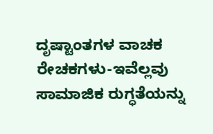ದೃಷ್ಟಾಂತಗಳ ವಾಚಕ ರೇಚಕಗಳು-ಇವೆಲ್ಲವು ಸಾಮಾಜಿಕ ರುಗ್ಧತೆಯನ್ನು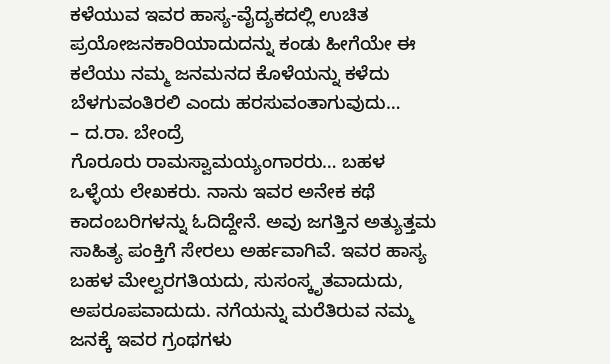ಕಳೆಯುವ ಇವರ ಹಾಸ್ಯ-ವೈದ್ಯಕದಲ್ಲಿ ಉಚಿತ ಪ್ರಯೋಜನಕಾರಿಯಾದುದನ್ನು ಕಂಡು ಹೀಗೆಯೇ ಈ ಕಲೆಯು ನಮ್ಮ ಜನಮನದ ಕೊಳೆಯನ್ನು ಕಳೆದು ಬೆಳಗುವಂತಿರಲಿ ಎಂದು ಹರಸುವಂತಾಗುವುದು…
– ದ.ರಾ. ಬೇಂದ್ರೆ
ಗೊರೂರು ರಾಮಸ್ವಾಮಯ್ಯಂಗಾರರು… ಬಹಳ ಒಳ್ಳೆಯ ಲೇಖಕರು. ನಾನು ಇವರ ಅನೇಕ ಕಥೆ ಕಾದಂಬರಿಗಳನ್ನು ಓದಿದ್ದೇನೆ. ಅವು ಜಗತ್ತಿನ ಅತ್ಯುತ್ತಮ ಸಾಹಿತ್ಯ ಪಂಕ್ತಿಗೆ ಸೇರಲು ಅರ್ಹವಾಗಿವೆ. ಇವರ ಹಾಸ್ಯ ಬಹಳ ಮೇಲ್ವರಗತಿಯದು, ಸುಸಂಸ್ಕೃತವಾದುದು, ಅಪರೂಪವಾದುದು. ನಗೆಯನ್ನು ಮರೆತಿರುವ ನಮ್ಮ ಜನಕ್ಕೆ ಇವರ ಗ್ರಂಥಗಳು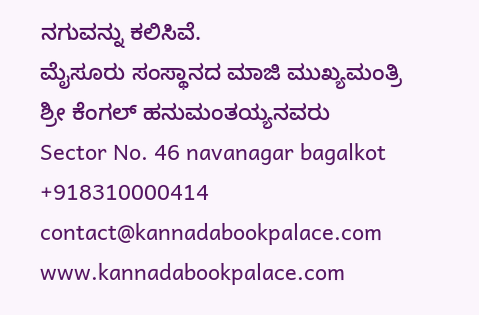ನಗುವನ್ನು ಕಲಿಸಿವೆ.
ಮೈಸೂರು ಸಂಸ್ಥಾನದ ಮಾಜಿ ಮುಖ್ಯಮಂತ್ರಿ
ಶ್ರೀ ಕೆಂಗಲ್ ಹನುಮಂತಯ್ಯನವರು
Sector No. 46 navanagar bagalkot
+918310000414
contact@kannadabookpalace.com
www.kannadabookpalace.com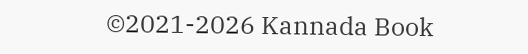©2021-2026 Kannada Book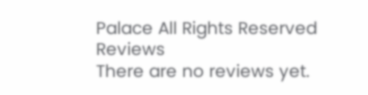Palace All Rights Reserved
Reviews
There are no reviews yet.